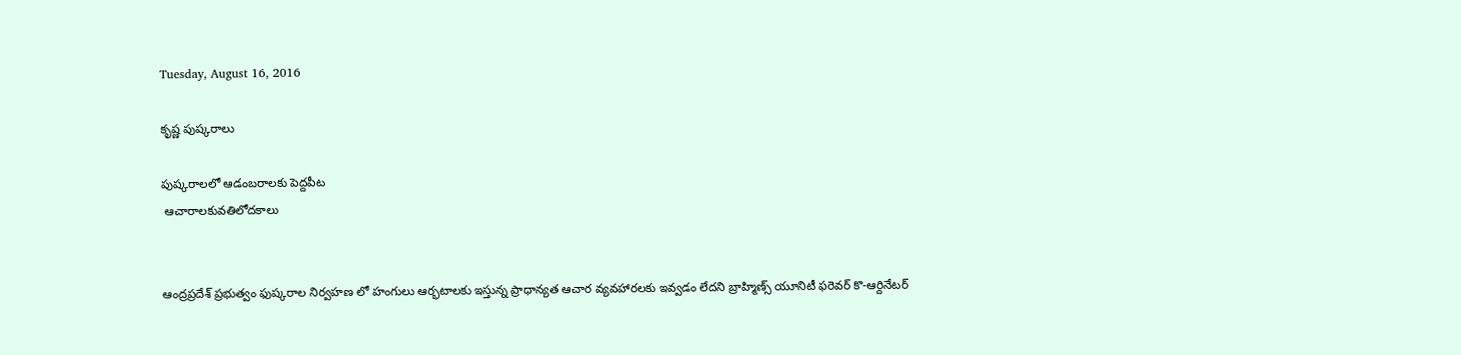Tuesday, August 16, 2016

కృష్ణ పుష్కరాలు

పుష్కరాలలో ఆడంబరాలకు పెద్దపీట
 ఆచారాలకువతిలోదకాలు


ఆంద్రప్రదేశ్ ప్రభుత్వం ఫుష్కరాల నిర్వహణ లో హంగులు ఆర్భటాలకు ఇస్తున్న ప్రాధాన్యత ఆచార వ్యవహారలకు ఇవ్వడం లేదని బ్రాహ్మిణ్స్ యూనిటీ ఫరెవర్ కొ-ఆర్దినేటర్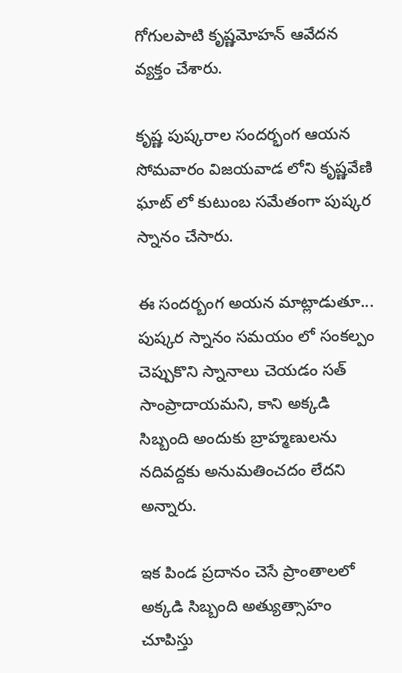గోగులపాటి కృష్ణమోహన్ ఆవేదన వ్యక్తం చేశారు.

కృష్ణ పుష్కరాల సందర్భంగ ఆయన సోమవారం విజయవాడ లోని కృష్ణవేణి ఘాట్ లో కుటుంబ సమేతంగా పుష్కర స్నానం చేసారు.

ఈ సందర్బంగ అయన మాట్లాడుతూ... పుష్కర స్నానం సమయం లో సంకల్పం చెప్పుకొని స్నానాలు చెయడం సత్ సాంప్రాదాయమని, కాని అక్కడి సిబ్బంది అందుకు బ్రాహ్మణులను నదివద్దకు అనుమతించదం లేదని అన్నారు.

ఇక పిండ ప్రదానం చెసే ప్రాంతాలలో అక్కడి సిబ్బంది అత్యుత్సాహం చూపిస్తు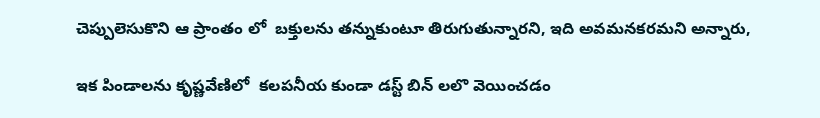చెప్పులెసుకొని ఆ ప్రాంతం లో  బక్తులను తన్నుకుంటూ తిరుగుతున్నారని, ఇది అవమనకరమని అన్నారు,

ఇక పిండాలను కృష్ణవేణిలో  కలపనీయ కుండా డస్ట్ బిన్ లలొ వెయించడం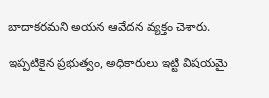బాదాకరమని అయన ఆవేదన వ్యక్తం చెశారు.

ఇప్పటికైన ప్రభుత్వం, అధికారులు ఇట్టి విషయమై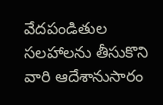వేదపండితుల సలహాలను తీసుకొని వారి ఆదేశానుసారం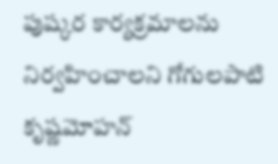పుష్కర కార్యక్రమాలను నిర్వహించాలని గోగులపాటి కృష్ణమోహన్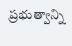ప్రభుత్వాన్ని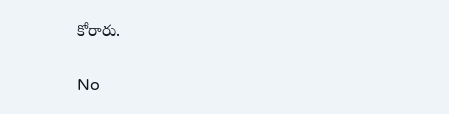కోరారు.

No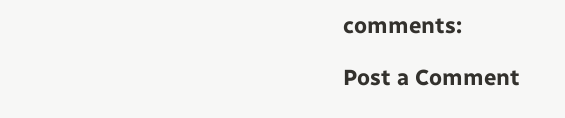comments:

Post a Comment